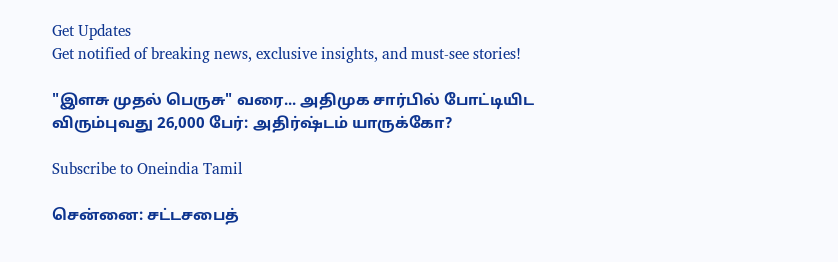Get Updates
Get notified of breaking news, exclusive insights, and must-see stories!

"இளசு முதல் பெருசு" வரை... அதிமுக சார்பில் போட்டியிட விரும்புவது 26,000 பேர்: அதிர்ஷ்டம் யாருக்கோ?

Subscribe to Oneindia Tamil

சென்னை: சட்டசபைத்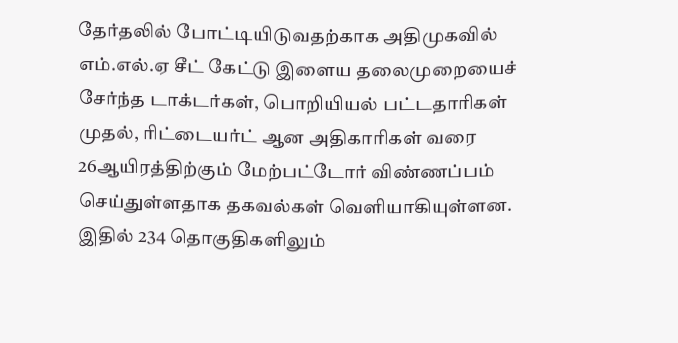தேர்தலில் போட்டியிடுவதற்காக அதிமுகவில் எம்.எல்.ஏ சீட் கேட்டு இளைய தலைமுறையைச் சேர்ந்த டாக்டர்கள், பொறியியல் பட்டதாரிகள் முதல், ரிட்டையர்ட் ஆன அதிகாரிகள் வரை 26ஆயிரத்திற்கும் மேற்பட்டோர் விண்ணப்பம் செய்துள்ளதாக தகவல்கள் வெளியாகியுள்ளன. இதில் 234 தொகுதிகளிலும்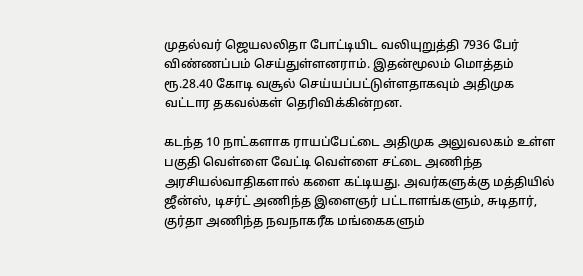முதல்வர் ஜெயலலிதா போட்டியிட வலியுறுத்தி 7936 பேர் விண்ணப்பம் செய்துள்ளனராம். இதன்மூலம் மொத்தம் ரூ.28.40 கோடி வசூல் செய்யப்பட்டுள்ளதாகவும் அதிமுக வட்டார தகவல்கள் தெரிவிக்கின்றன.

கடந்த 10 நாட்களாக ராயப்பேட்டை அதிமுக அலுவலகம் உள்ள பகுதி வெள்ளை வேட்டி வெள்ளை சட்டை அணிந்த அரசியல்வாதிகளால் களை கட்டியது. அவர்களுக்கு மத்தியில் ஜீன்ஸ், டிசர்ட் அணிந்த இளைஞர் பட்டாளங்களும், சுடிதார், குர்தா அணிந்த நவநாகரீக மங்கைகளும்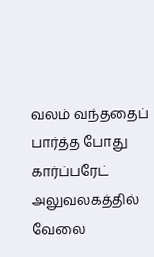வலம் வந்ததைப் பார்த்த போது கார்ப்பரேட் அலுவலகத்தில் வேலை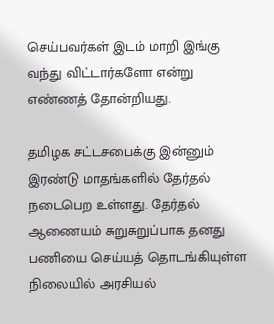செய்பவர்கள் இடம் மாறி இங்கு வந்து விட்டார்களோ என்று எண்ணத் தோன்றியது.

தமிழக சட்டசபைக்கு இன்னும் இரண்டு மாதங்களில் தேர்தல் நடைபெற உள்ளது. தேர்தல் ஆணையம் சுறுசுறுப்பாக தனது பணியை செய்யத் தொடங்கியுள்ள நிலையில் அரசியல்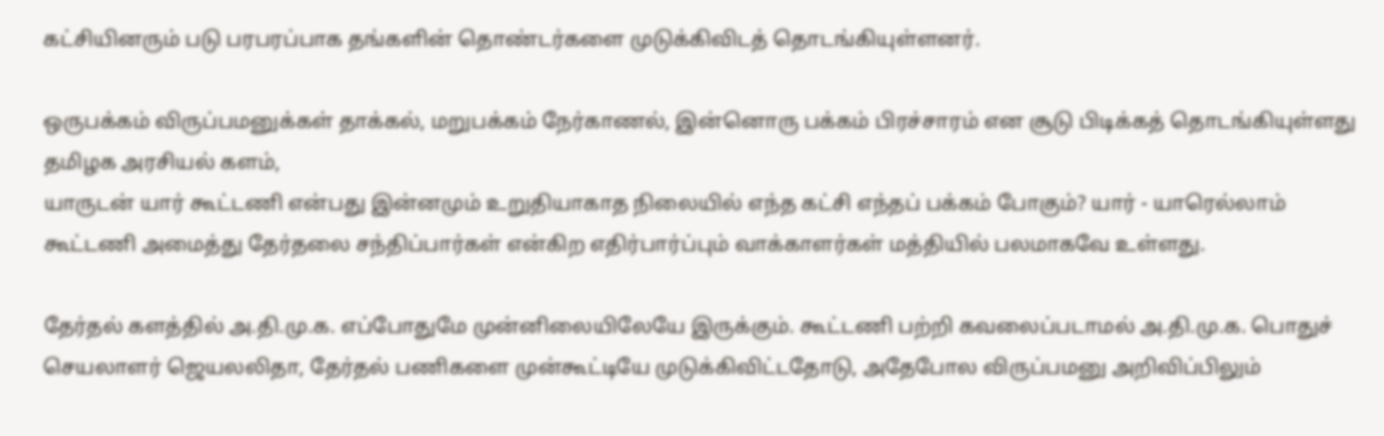கட்சியினரும் படு பரபரப்பாக தங்களின் தொண்டர்களை முடுக்கிவிடத் தொடங்கியுள்ளனர்.

ஒருபக்கம் விருப்பமனுக்கள் தாக்கல், மறுபக்கம் நேர்காணல், இன்னொரு பக்கம் பிரச்சாரம் என சூடு பிடிக்கத் தொடங்கியுள்ளது தமிழக அரசியல் களம்,
யாருடன் யார் கூட்டணி என்பது இன்னமும் உறுதியாகாத நிலையில் எந்த கட்சி எந்தப் பக்கம் போகும்? யார் - யாரெல்லாம் கூட்டணி அமைத்து தேர்தலை சந்திப்பார்கள் என்கிற எதிர்பார்ப்பும் வாக்காளர்கள் மத்தியில் பலமாகவே உள்ளது.

தேர்தல் களத்தில் அ.தி.மு.க. எப்போதுமே முன்னிலையிலேயே இருக்கும். கூட்டணி பற்றி கவலைப்படாமல் அ.தி.மு.க. பொதுச் செயலாளர் ஜெயலலிதா, தேர்தல் பணிகளை முன்கூட்டியே முடுக்கிவிட்டதோடு, அதேபோல விருப்பமனு அறிவிப்பிலும்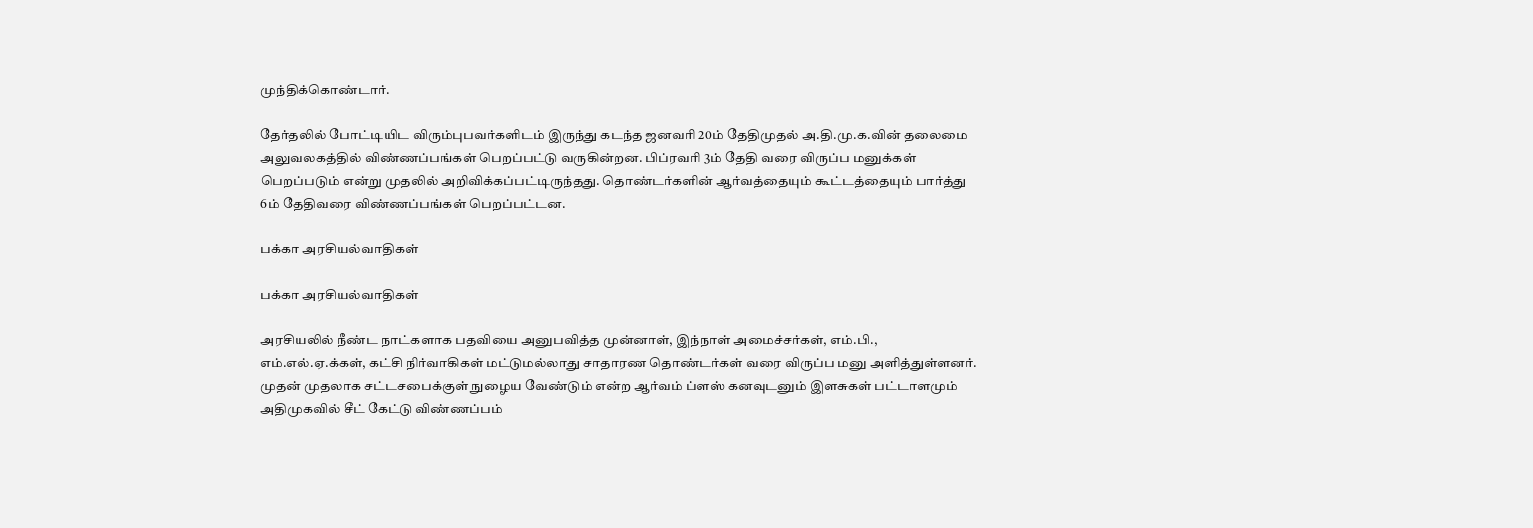முந்திக்கொண்டார்.

தேர்தலில் போட்டியிட விரும்புபவர்களிடம் இருந்து கடந்த ஜனவரி 20ம் தேதிமுதல் அ.தி.மு.க.வின் தலைமை அலுவலகத்தில் விண்ணப்பங்கள் பெறப்பட்டு வருகின்றன. பிப்ரவரி 3ம் தேதி வரை விருப்ப மனுக்கள் பெறப்படும் என்று முதலில் அறிவிக்கப்பட்டிருந்தது. தொண்டர்களின் ஆர்வத்தையும் கூட்டத்தையும் பார்த்து 6ம் தேதிவரை விண்ணப்பங்கள் பெறப்பட்டன.

பக்கா அரசியல்வாதிகள்

பக்கா அரசியல்வாதிகள்

அரசியலில் நீண்ட நாட்களாக பதவியை அனுபவித்த முன்னாள், இந்நாள் அமைச்சர்கள், எம்.பி., எம்.எல்.ஏ.க்கள், கட்சி நிர்வாகிகள் மட்டுமல்லாது சாதாரண தொண்டர்கள் வரை விருப்ப மனு அளித்துள்ளனர். முதன் முதலாக சட்டசபைக்குள் நுழைய வேண்டும் என்ற ஆர்வம் ப்ளஸ் கனவுடனும் இளசுகள் பட்டாளமும் அதிமுகவில் சீட் கேட்டு விண்ணப்பம்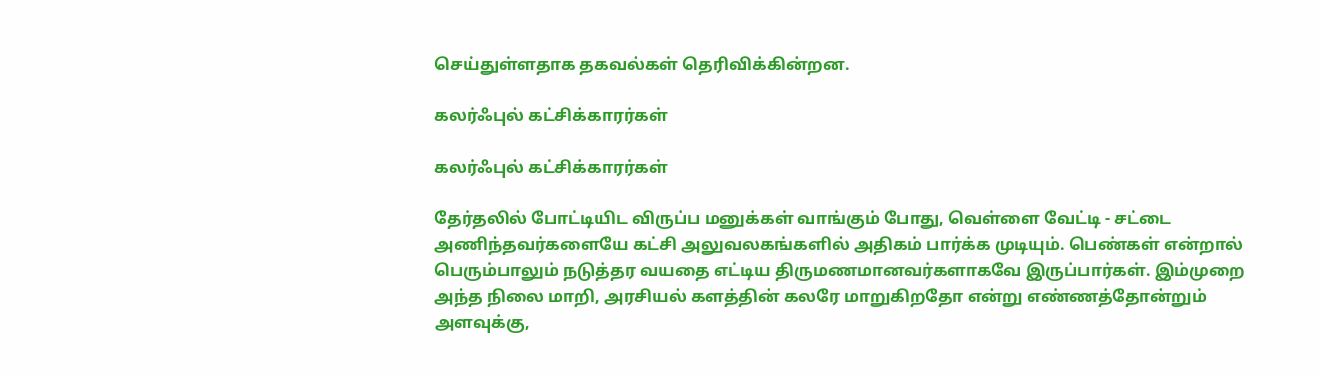செய்துள்ளதாக தகவல்கள் தெரிவிக்கின்றன.

கலர்ஃபுல் கட்சிக்காரர்கள்

கலர்ஃபுல் கட்சிக்காரர்கள்

தேர்தலில் போட்டியிட விருப்ப மனுக்கள் வாங்கும் போது, வெள்ளை வேட்டி - சட்டை அணிந்தவர்களையே கட்சி அலுவலகங்களில் அதிகம் பார்க்க முடியும். பெண்கள் என்றால் பெரும்பாலும் நடுத்தர வயதை எட்டிய திருமணமானவர்களாகவே இருப்பார்கள். இம்முறை அந்த நிலை மாறி, அரசியல் களத்தின் கலரே மாறுகிறதோ என்று எண்ணத்தோன்றும் அளவுக்கு,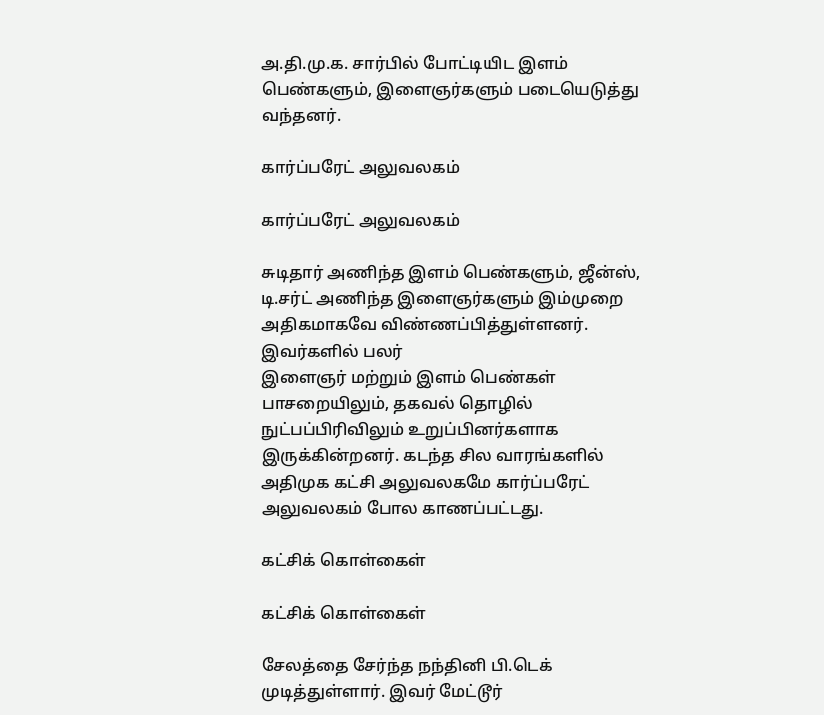அ.தி.மு.க. சார்பில் போட்டியிட இளம் பெண்களும், இளைஞர்களும் படையெடுத்து வந்தனர்.

கார்ப்பரேட் அலுவலகம்

கார்ப்பரேட் அலுவலகம்

சுடிதார் அணிந்த இளம் பெண்களும், ஜீன்ஸ், டி.சர்ட் அணிந்த இளைஞர்களும் இம்முறை அதிகமாகவே விண்ணப்பித்துள்ளனர். இவர்களில் பலர்
இளைஞர் மற்றும் இளம் பெண்கள் பாசறையிலும், தகவல் தொழில் நுட்பப்பிரிவிலும் உறுப்பினர்களாக இருக்கின்றனர். கடந்த சில வாரங்களில் அதிமுக கட்சி அலுவலகமே கார்ப்பரேட் அலுவலகம் போல காணப்பட்டது.

கட்சிக் கொள்கைள்

கட்சிக் கொள்கைள்

சேலத்தை சேர்ந்த நந்தினி பி.டெக் முடித்துள்ளார். இவர் மேட்டூர்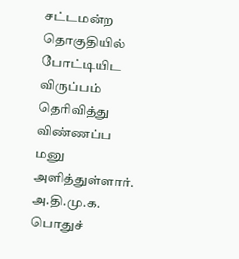சட்டமன்ற தொகுதியில் போட்டியிட விருப்பம் தெரிவித்து விண்ணப்ப மனு அளித்துள்ளார்.
அ.தி.மு.க. பொதுச்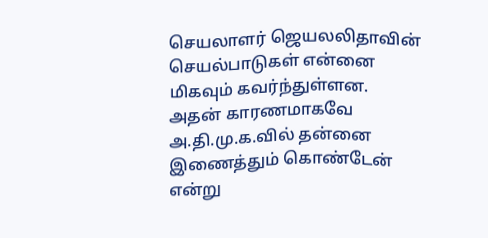செயலாளர் ஜெயலலிதாவின் செயல்பாடுகள் என்னை மிகவும் கவர்ந்துள்ளன. அதன் காரணமாகவே அ.தி.மு.க.வில் தன்னை இணைத்தும் கொண்டேன் என்று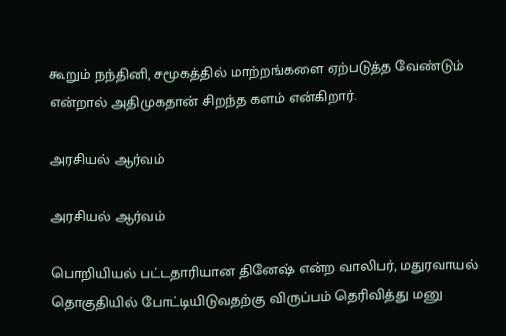கூறும் நந்தினி, சமூகத்தில் மாற்றங்களை ஏற்படுத்த வேண்டும் என்றால் அதிமுகதான் சிறந்த களம் என்கிறார்.

அரசியல் ஆர்வம்

அரசியல் ஆர்வம்

பொறியியல் பட்டதாரியான தினேஷ் என்ற வாலிபர், மதுரவாயல் தொகுதியில் போட்டியிடுவதற்கு விருப்பம் தெரிவித்து மனு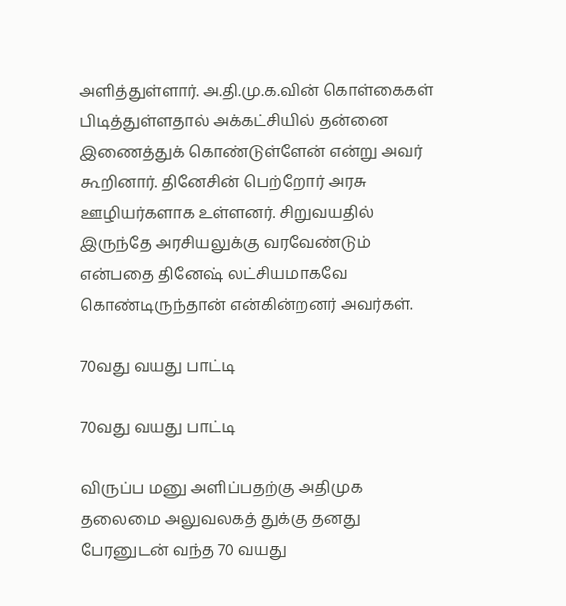அளித்துள்ளார். அ.தி.மு.க.வின் கொள்கைகள் பிடித்துள்ளதால் அக்கட்சியில் தன்னை இணைத்துக் கொண்டுள்ளேன் என்று அவர் கூறினார். தினேசின் பெற்றோர் அரசு ஊழியர்களாக உள்ளனர். சிறுவயதில் இருந்தே அரசியலுக்கு வரவேண்டும் என்பதை தினேஷ் லட்சியமாகவே கொண்டிருந்தான் என்கின்றனர் அவர்கள்.

70வது வயது பாட்டி

70வது வயது பாட்டி

விருப்ப மனு அளிப்பதற்கு அதிமுக தலைமை அலுவலகத் துக்கு தனது பேரனுடன் வந்த 70 வயது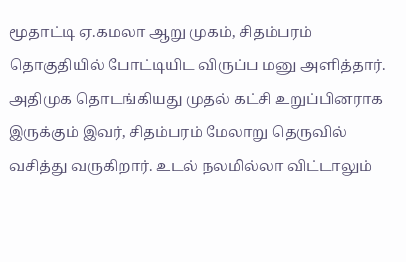மூதாட்டி ஏ.கமலா ஆறு முகம், சிதம்பரம் தொகுதியில் போட்டியிட விருப்ப மனு அளித்தார். அதிமுக தொடங்கியது முதல் கட்சி உறுப்பினராக இருக்கும் இவர், சிதம்பரம் மேலாறு தெருவில் வசித்து வருகிறார். உடல் நலமில்லா விட்டாலும்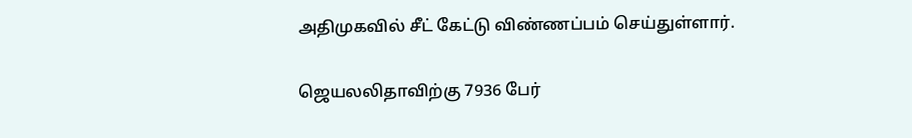அதிமுகவில் சீட் கேட்டு விண்ணப்பம் செய்துள்ளார்.

ஜெயலலிதாவிற்கு 7936 பேர்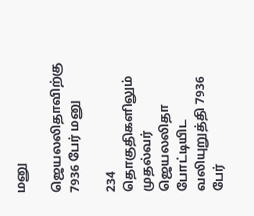மனு

ஜெயலலிதாவிற்கு 7936 பேர் மனு

234 தொகுதிகளிலும் முதல்வர் ஜெயலலிதா போட்டியிட வலியுறுத்தி 7936 பேர்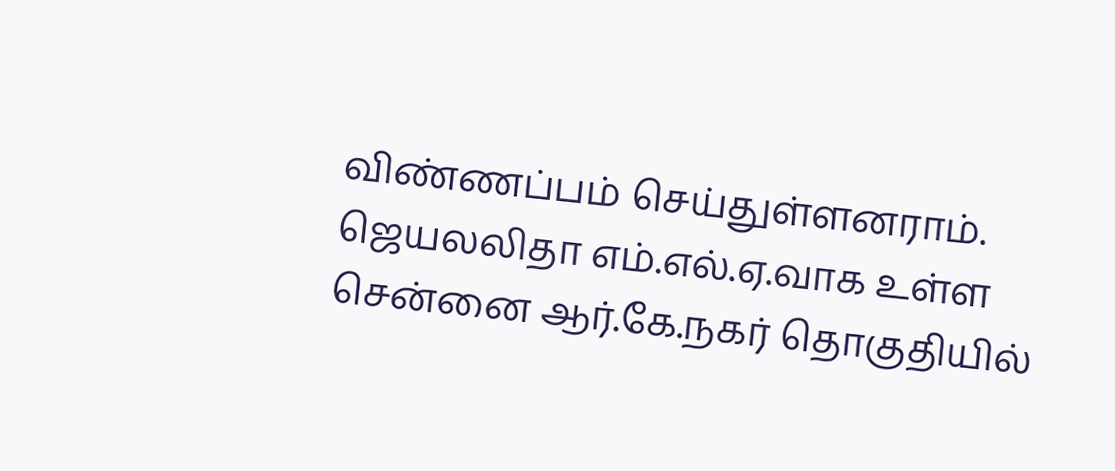விண்ணப்பம் செய்துள்ளனராம். ஜெயலலிதா எம்.எல்.ஏ.வாக உள்ள சென்னை ஆர்.கே.நகர் தொகுதியில்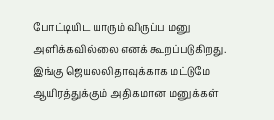போட்டியிட யாரும் விருப்ப மனு அளிக்கவில்லை எனக் கூறப்படுகிறது. இங்கு ஜெயலலிதாவுக்காக மட்டுமே ஆயிரத்துக்கும் அதிகமான மனுக்கள்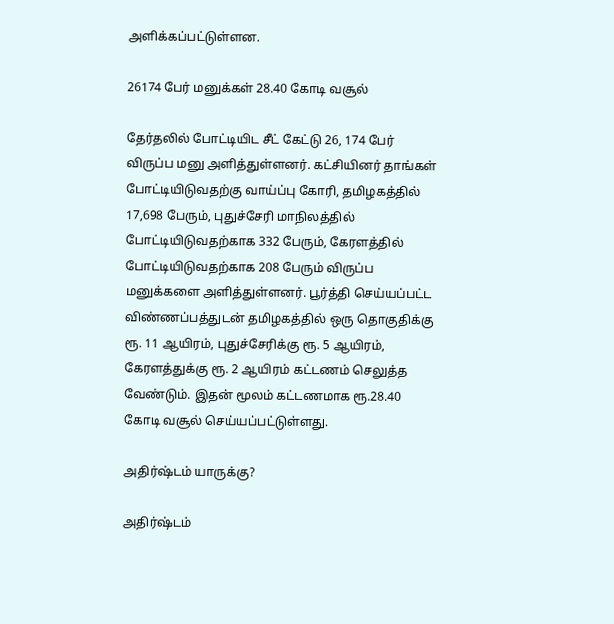அளிக்கப்பட்டுள்ளன.

26174 பேர் மனுக்கள் 28.40 கோடி வசூல்

தேர்தலில் போட்டியிட சீட் கேட்டு 26, 174 பேர் விருப்ப மனு அளித்துள்ளனர். கட்சியினர் தாங்கள் போட்டியிடுவதற்கு வாய்ப்பு கோரி, தமிழகத்தில் 17,698 பேரும், புதுச்சேரி மாநிலத்தில் போட்டியிடுவதற்காக 332 பேரும், கேரளத்தில் போட்டியிடுவதற்காக 208 பேரும் விருப்ப மனுக்களை அளித்துள்ளனர். பூர்த்தி செய்யப்பட்ட விண்ணப்பத்துடன் தமிழகத்தில் ஒரு தொகுதிக்கு ரூ. 11 ஆயிரம், புதுச்சேரிக்கு ரூ. 5 ஆயிரம், கேரளத்துக்கு ரூ. 2 ஆயிரம் கட்டணம் செலுத்த வேண்டும். இதன் மூலம் கட்டணமாக ரூ.28.40 கோடி வசூல் செய்யப்பட்டுள்ளது.

அதிர்ஷ்டம் யாருக்கு?

அதிர்ஷ்டம்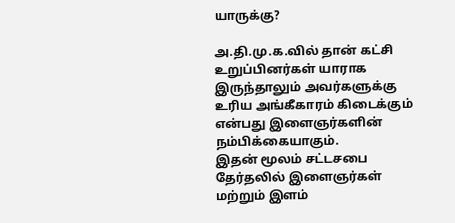யாருக்கு?

அ.தி.மு.க.வில் தான் கட்சி உறுப்பினர்கள் யாராக இருந்தாலும் அவர்களுக்கு உரிய அங்கீகாரம் கிடைக்கும் என்பது இளைஞர்களின் நம்பிக்கையாகும்.
இதன் மூலம் சட்டசபை தேர்தலில் இளைஞர்கள் மற்றும் இளம்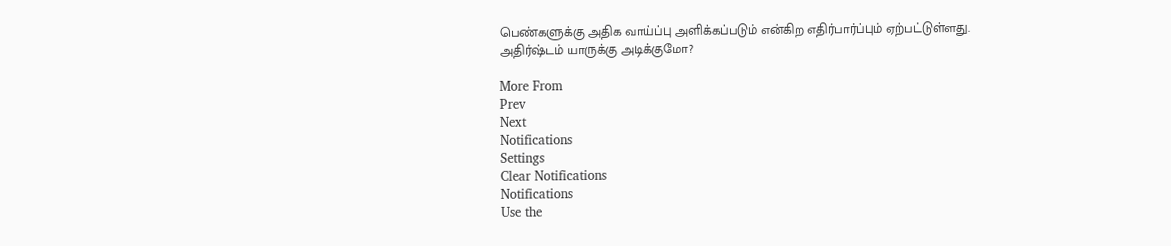பெண்களுக்கு அதிக வாய்ப்பு அளிக்கப்படும் என்கிற எதிர்பார்ப்பும் ஏற்பட்டுள்ளது. அதிர்ஷ்டம் யாருக்கு அடிக்குமோ?

More From
Prev
Next
Notifications
Settings
Clear Notifications
Notifications
Use the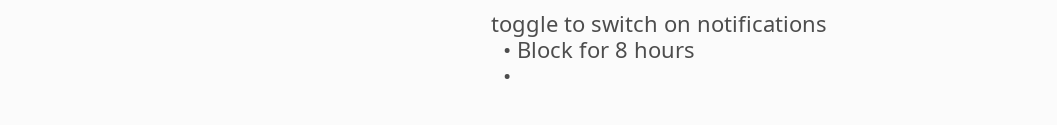toggle to switch on notifications
  • Block for 8 hours
  •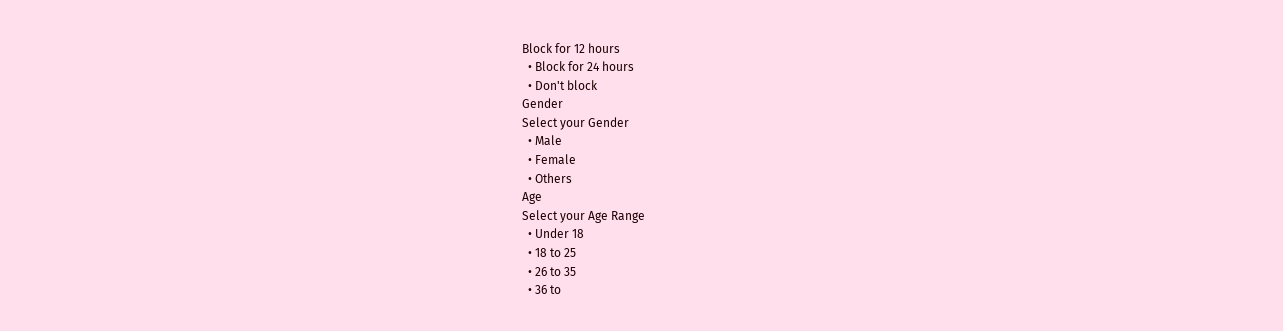Block for 12 hours
  • Block for 24 hours
  • Don't block
Gender
Select your Gender
  • Male
  • Female
  • Others
Age
Select your Age Range
  • Under 18
  • 18 to 25
  • 26 to 35
  • 36 to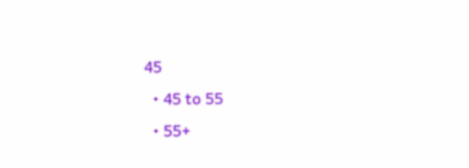45
  • 45 to 55
  • 55+